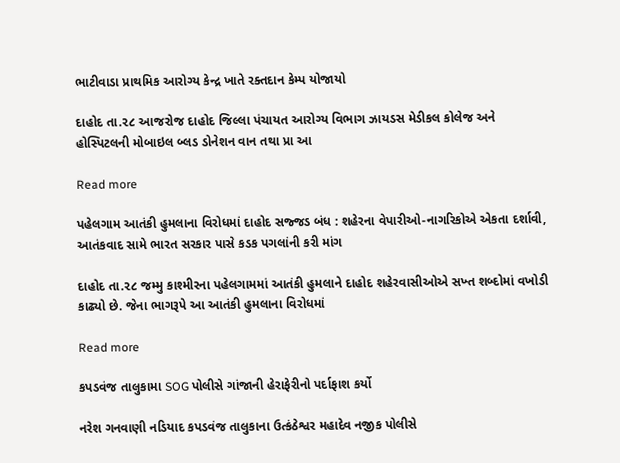ભાટીવાડા પ્રાથમિક આરોગ્ય કેન્દ્ર ખાતે રક્તદાન કેમ્પ યોજાયો

દાહોદ તા.૨૮ આજરોજ દાહોદ જિલ્લા પંચાયત આરોગ્ય વિભાગ ઝાયડસ મેડીકલ કોલેજ અને હોસ્પિટલની મોબાઇલ બ્લડ ડોનેશન વાન તથા પ્રા આ

Read more

પહેલગામ આતંકી હુમલાના વિરોધમાં દાહોદ સજ્જડ બંધ : શહેરના વેપારીઓ-નાગરિકોએ એકતા દર્શાવી, આતંકવાદ સામે ભારત સરકાર પાસે કડક પગલાંની કરી માંગ

દાહોદ તા.૨૮ જમ્મુ કાશ્મીરના પહેલગામમાં આતંકી હુમલાને દાહોદ શહેરવાસીઓએ સખ્ત શબ્દોમાં વખોડી કાઢ્યો છે. જેના ભાગરૂપે આ આતંકી હુમલાના વિરોધમાં

Read more

કપડવંજ તાલુકામા SOG પોલીસે ગાંજાની હેરાફેરીનો પર્દાફાશ કર્યો

નરેશ ગનવાણી નડિયાદ કપડવંજ તાલુકાના ઉત્કંઠેશ્વર મહાદેવ નજીક પોલીસે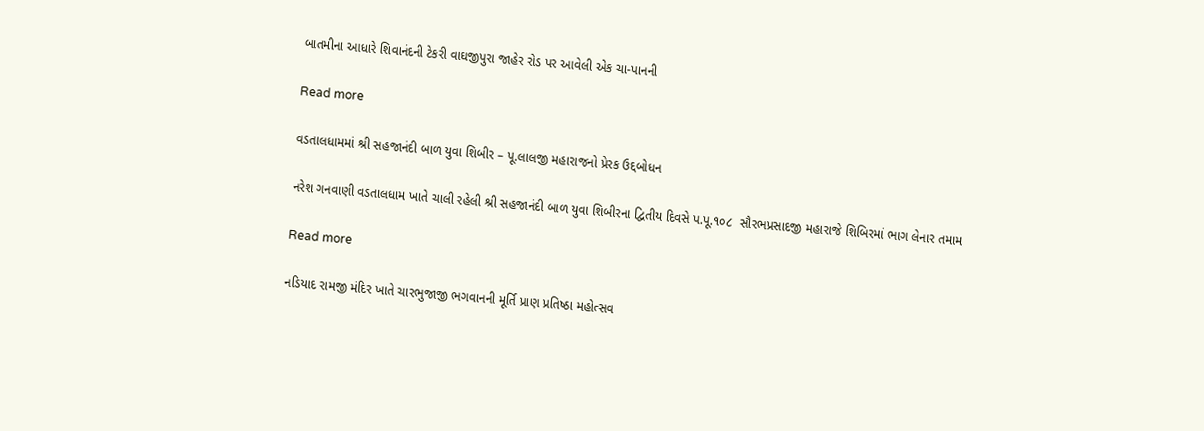બાતમીના આધારે શિવાનંદની ટેકરી વાઘજીપુરા જાહેર રોડ પર આવેલી એક ચા-પાનની

Read more

વડતાલધામમાં શ્રી સહજાનંદી બાળ યુવા શિબીર – પૂ.લાલજી મહારાજનો પ્રેરક ઉદ્દબોધન

નરેશ ગનવાણી વડતાલધામ ખાતે ચાલી રહેલી શ્રી સહજાનંદી બાળ યુવા શિબીરના દ્વિતીય દિવસે પ.પૂ.૧૦૮  સૌરભપ્રસાદજી મહારાજે શિબિરમાં ભાગ લેનાર તમામ

Read more

નડિયાદ રામજી મંદિર ખાતે ચારભુજાજી ભગવાનની મૂર્તિ પ્રાણ પ્રતિષ્ઠા મહોત્સવ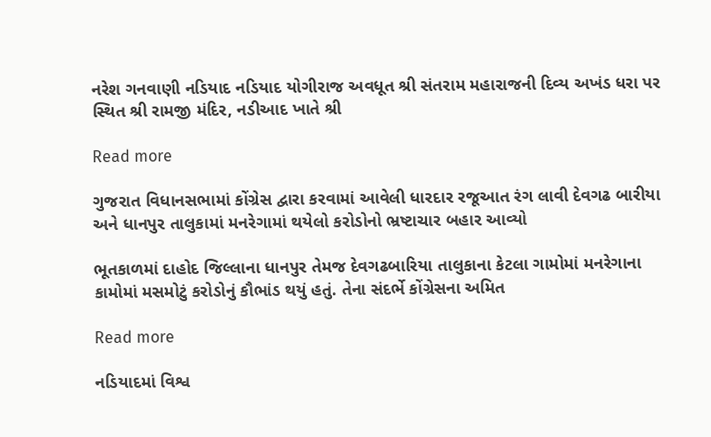નરેશ ગનવાણી નડિયાદ નડિયાદ યોગીરાજ અવધૂત શ્રી સંતરામ મહારાજની દિવ્ય અખંડ ધરા પર સ્થિત શ્રી રામજી મંદિર, નડીઆદ ખાતે શ્રી

Read more

ગુજરાત વિધાનસભામાં કોંગ્રેસ દ્વારા કરવામાં આવેલી ધારદાર રજૂઆત રંગ લાવી દેવગઢ બારીયા અને ધાનપુર તાલુકામાં મનરેગામાં થયેલો કરોડોનો ભ્રષ્ટાચાર બહાર આવ્યો

ભૂતકાળમાં દાહોદ જિલ્લાના ધાનપુર તેમજ દેવગઢબારિયા તાલુકાના કેટલા ગામોમાં મનરેગાના કામોમાં મસમોટું કરોડોનું કૌભાંડ થયું હતું. તેના સંદર્ભે કોંગ્રેસના અમિત

Read more

નડિયાદમાં વિશ્વ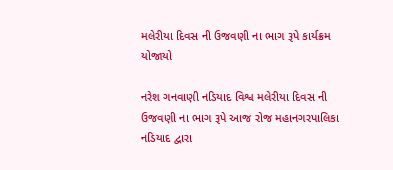મલેરીયા દિવસ ની ઉજવણી ના ભાગ રૂપે કાર્યક્રમ યોજાયો

નરેશ ગનવાણી નડિયાદ વિશ્વ મલેરીયા દિવસ ની ઉજવણી ના ભાગ રૂપે આજ રોજ મહાનગરપાલિકા નડિયાદ દ્વારા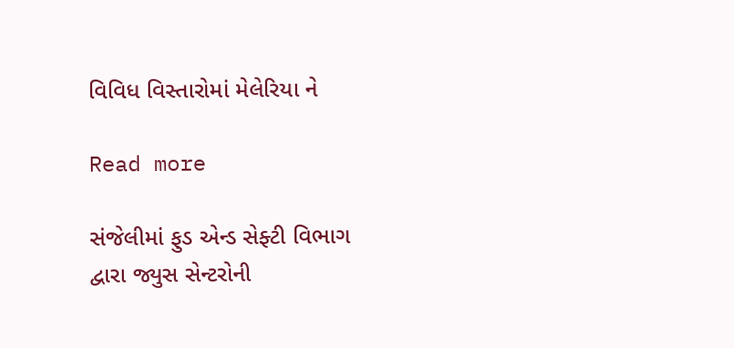વિવિધ વિસ્તારોમાં મેલેરિયા ને

Read more

સંજેલીમાં ફુડ એન્ડ સેફ્ટી વિભાગ દ્વારા જ્યુસ સેન્ટરોની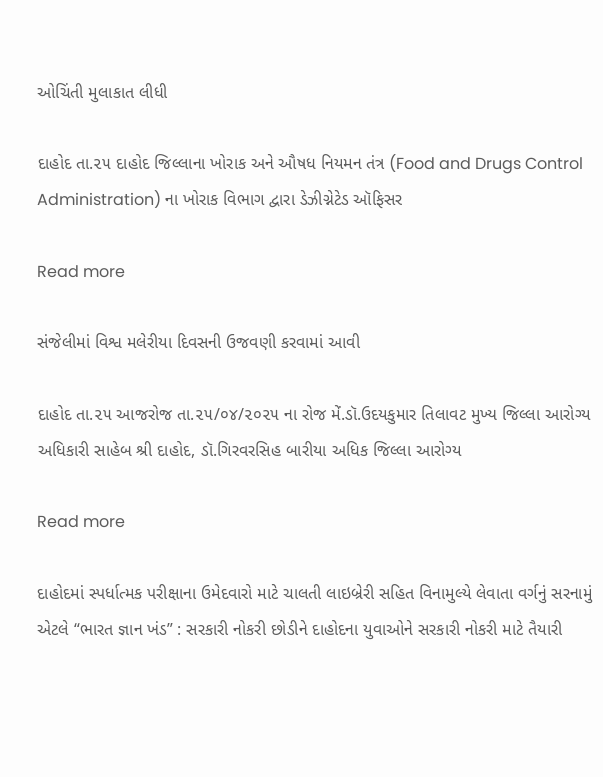ઓચિંતી મુલાકાત લીધી

દાહોદ તા.૨૫ દાહોદ જિલ્લાના ખોરાક અને ઔષધ નિયમન તંત્ર (Food and Drugs Control Administration) ના ખોરાક વિભાગ દ્વારા ડેઝીગ્નેટેડ ઑફિસર

Read more

સંજેલીમાં વિશ્વ મલેરીયા દિવસની ઉજવણી કરવામાં આવી

દાહોદ તા.૨૫ આજરોજ તા.૨૫/૦૪/૨૦૨૫ ના રોજ મેં.ડૉ.ઉદયકુમાર તિલાવટ મુખ્ય જિલ્લા આરોગ્ય અધિકારી સાહેબ શ્રી દાહોદ, ડૉ.ગિરવરસિહ બારીયા અધિક જિલ્લા આરોગ્ય

Read more

દાહોદમાં સ્પર્ધાત્મક પરીક્ષાના ઉમેદવારો માટે ચાલતી લાઇબ્રેરી સહિત વિનામુલ્યે લેવાતા વર્ગનું સરનામું એટલે “ભારત જ્ઞાન ખંડ” : સરકારી નોકરી છોડીને દાહોદના યુવાઓને સરકારી નોકરી માટે તૈયારી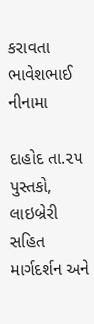કરાવતા ભાવેશભાઈ નીનામા

દાહોદ તા.૨૫ પુસ્તકો, લાઇબ્રેરી સહિત માર્ગદર્શન અને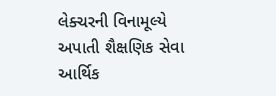લેક્ચરની વિનામૂલ્યે અપાતી શૈક્ષણિક સેવા આર્થિક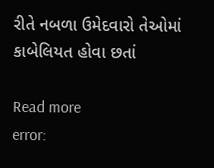રીતે નબળા ઉમેદવારો તેઓમાં કાબેલિયત હોવા છતાં

Read more
error: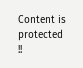Content is protected !!